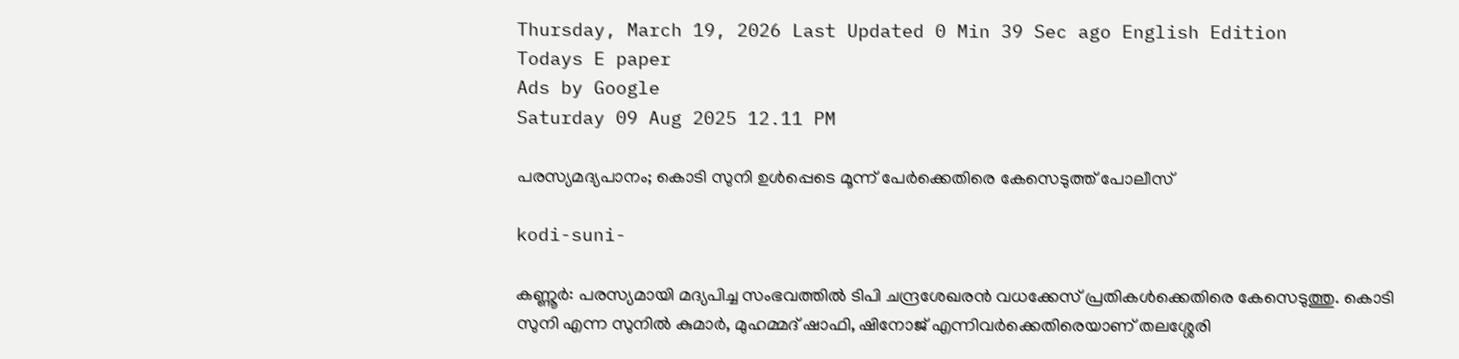Thursday, March 19, 2026 Last Updated 0 Min 39 Sec ago English Edition
Todays E paper
Ads by Google
Saturday 09 Aug 2025 12.11 PM

പരസ്യമദ്യപാനം; കൊടി സുനി ഉള്‍പ്പെടെ മൂന്ന് പേര്‍ക്കെതിരെ കേസെടുത്ത് പോലീസ്

kodi-suni-

കണ്ണൂര്‍: പരസ്യമായി മദ്യപിച്ച സംഭവത്തില്‍ ടിപി ചന്ദ്രശേഖരന്‍ വധക്കേസ് പ്രതികള്‍ക്കെതിരെ കേസെടുത്തു. കൊടി സുനി എന്ന സുനില്‍ കുമാര്‍, മുഹമ്മദ് ഷാഫി, ഷിനോജ് എന്നിവര്‍ക്കെതിരെയാണ് തലശ്ശേരി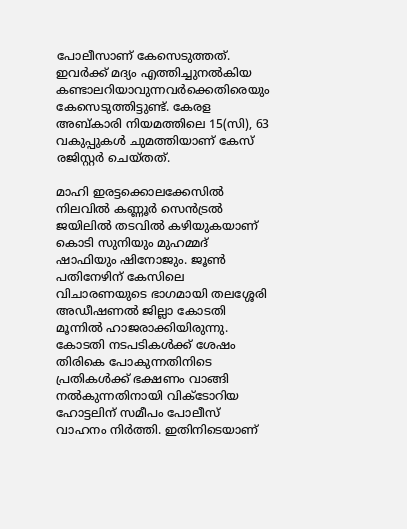പോലീസാണ് കേസെടുത്തത്. ഇവര്‍ക്ക് മദ്യം എത്തിച്ചുനല്‍കിയ കണ്ടാലറിയാവുന്നവര്‍ക്കെതിരെയും കേസെടുത്തിട്ടുണ്ട്. കേരള അബ്കാരി നിയമത്തിലെ 15(സി), 63 വകുപ്പുകള്‍ ചുമത്തിയാണ് കേസ് രജിസ്റ്റര്‍ ചെയ്തത്.

മാഹി ഇരട്ടക്കൊലക്കേസില്‍ നിലവില്‍ കണ്ണൂര്‍ സെന്‍ട്രല്‍ ജയിലില്‍ തടവില്‍ കഴിയുകയാണ് കൊടി സുനിയും മുഹമ്മദ് ഷാഫിയും ഷിനോജും. ജൂണ്‍ പതിനേഴിന് കേസിലെ വിചാരണയുടെ ഭാഗമായി തലശ്ശേരി അഡീഷണല്‍ ജില്ലാ കോടതി മൂന്നില്‍ ഹാജരാക്കിയിരുന്നു. കോടതി നടപടികള്‍ക്ക് ശേഷം തിരികെ പോകുന്നതിനിടെ പ്രതികള്‍ക്ക് ഭക്ഷണം വാങ്ങി നല്‍കുന്നതിനായി വിക്ടോറിയ ഹോട്ടലിന് സമീപം പോലീസ് വാഹനം നിര്‍ത്തി. ഇതിനിടെയാണ്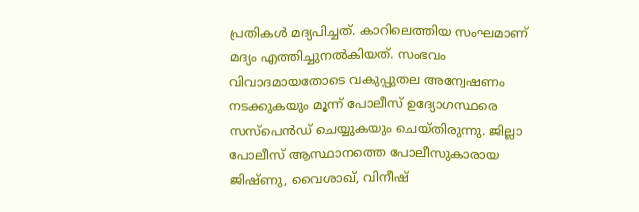പ്രതികള്‍ മദ്യപിച്ചത്. കാറിലെത്തിയ സംഘമാണ് മദ്യം എത്തിച്ചുനല്‍കിയത്. സംഭവം വിവാദമായതോടെ വകുപ്പുതല അന്വേഷണം നടക്കുകയും മൂന്ന് പോലീസ് ഉദ്യോഗസ്ഥരെ സസ്‌പെന്‍ഡ് ചെയ്യുകയും ചെയ്തിരുന്നു. ജില്ലാ പോലീസ് ആസ്ഥാനത്തെ പോലീസുകാരായ ജിഷ്ണു, വൈശാഖ്, വിനീഷ്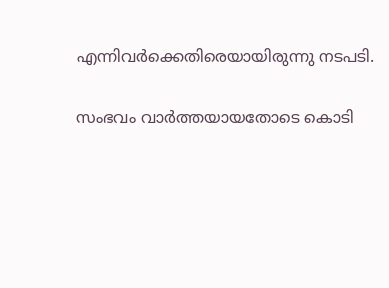എന്നിവര്‍ക്കെതിരെയായിരുന്നു നടപടി.

സംഭവം വാര്‍ത്തയായതോടെ കൊടി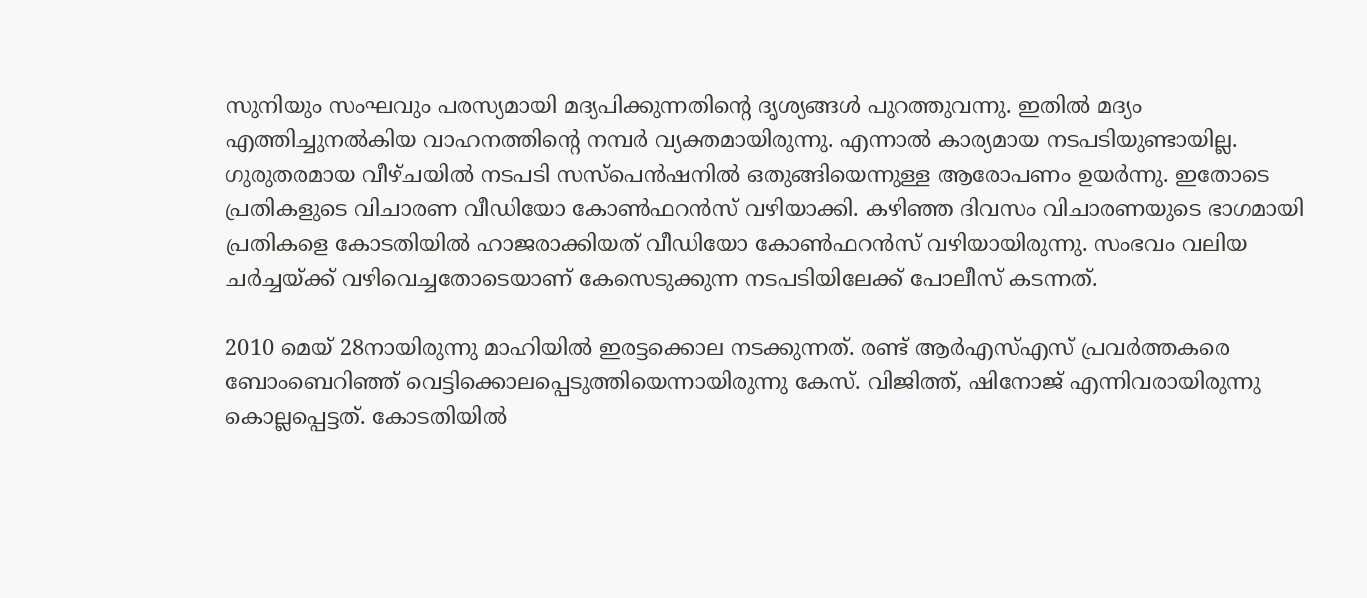സുനിയും സംഘവും പരസ്യമായി മദ്യപിക്കുന്നതിന്റെ ദൃശ്യങ്ങള്‍ പുറത്തുവന്നു. ഇതില്‍ മദ്യം എത്തിച്ചുനല്‍കിയ വാഹനത്തിന്റെ നമ്പര്‍ വ്യക്തമായിരുന്നു. എന്നാല്‍ കാര്യമായ നടപടിയുണ്ടായില്ല. ഗുരുതരമായ വീഴ്ചയില്‍ നടപടി സസ്‌പെന്‍ഷനില്‍ ഒതുങ്ങിയെന്നുള്ള ആരോപണം ഉയര്‍ന്നു. ഇതോടെ പ്രതികളുടെ വിചാരണ വീഡിയോ കോണ്‍ഫറന്‍സ് വഴിയാക്കി. കഴിഞ്ഞ ദിവസം വിചാരണയുടെ ഭാഗമായി പ്രതികളെ കോടതിയില്‍ ഹാജരാക്കിയത് വീഡിയോ കോണ്‍ഫറന്‍സ് വഴിയായിരുന്നു. സംഭവം വലിയ ചര്‍ച്ചയ്ക്ക് വഴിവെച്ചതോടെയാണ് കേസെടുക്കുന്ന നടപടിയിലേക്ക് പോലീസ് കടന്നത്.

2010 മെയ് 28നായിരുന്നു മാഹിയില്‍ ഇരട്ടക്കൊല നടക്കുന്നത്. രണ്ട് ആര്‍എസ്എസ് പ്രവര്‍ത്തകരെ ബോംബെറിഞ്ഞ് വെട്ടിക്കൊലപ്പെടുത്തിയെന്നായിരുന്നു കേസ്. വിജിത്ത്, ഷിനോജ് എന്നിവരായിരുന്നു കൊല്ലപ്പെട്ടത്. കോടതിയില്‍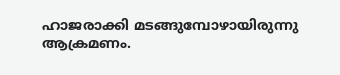ഹാജരാക്കി മടങ്ങുമ്പോഴായിരുന്നു ആക്രമണം.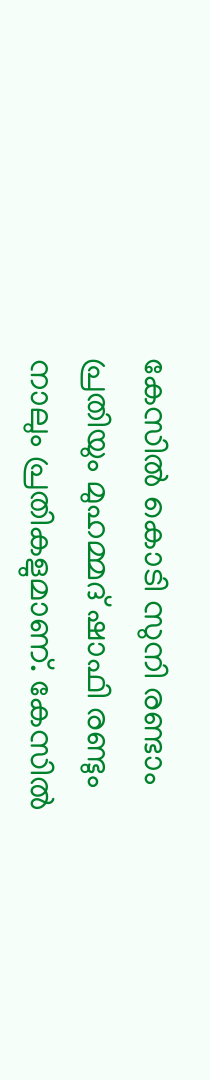കേസില്‍ കൊടി സുനി രണ്ടാം പ്രതിയും മുഹമ്മദ് ഷാഫി രണ്ടും നാലും പ്രതികളുമാണ്. കേസില്‍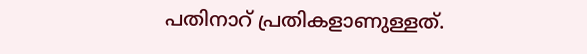പതിനാറ് പ്രതികളാണുള്ളത്.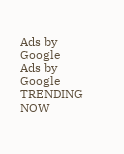Ads by Google
Ads by Google
TRENDING NOW